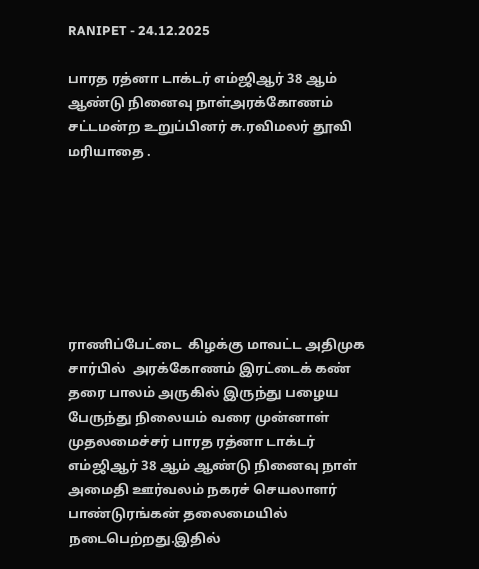RANIPET - 24.12.2025

பாரத ரத்னா டாக்டர் எம்ஜிஆர் 38 ஆம் ஆண்டு நினைவு நாள்அரக்கோணம் சட்டமன்ற உறுப்பினர் சு.ரவிமலர் தூவி மரியாதை .







ராணிப்பேட்டை  கிழக்கு மாவட்ட அதிமுக சார்பில்  அரக்கோணம் இரட்டைக் கண் தரை பாலம் அருகில் இருந்து பழைய பேருந்து நிலையம் வரை முன்னாள் முதலமைச்சர் பாரத ரத்னா டாக்டர் எம்ஜிஆர் 38 ஆம் ஆண்டு நினைவு நாள் அமைதி ஊர்வலம் நகரச் செயலாளர் பாண்டுரங்கன் தலைமையில் நடைபெற்றது.இதில்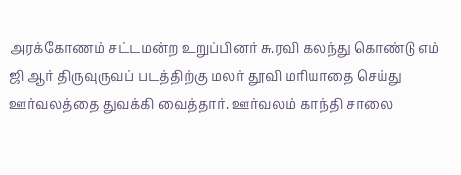அரக்கோணம் சட்டமன்ற உறுப்பினர் சு.ரவி கலந்து கொண்டு எம் ஜி ஆர் திருவுருவப் படத்திற்கு மலர் தூவி மரியாதை செய்து ஊர்வலத்தை துவக்கி வைத்தார். ஊர்வலம் காந்தி சாலை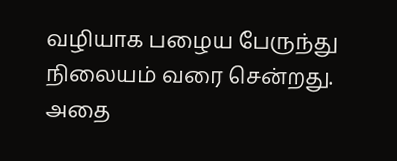வழியாக பழைய பேருந்து நிலையம் வரை சென்றது. அதை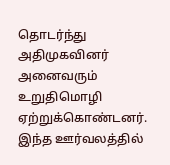தொடர்ந்து அதிமுகவினர் அனைவரும் உறுதிமொழி ஏற்றுக்கொண்டனர். இந்த ஊர்வலத்தில்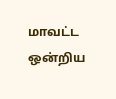மாவட்ட ஒன்றிய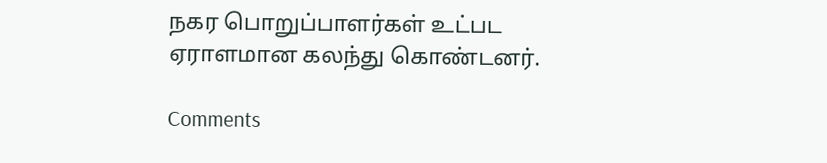நகர பொறுப்பாளர்கள் உட்பட ஏராளமான கலந்து கொண்டனர்.

Comments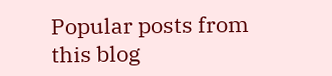Popular posts from this blog